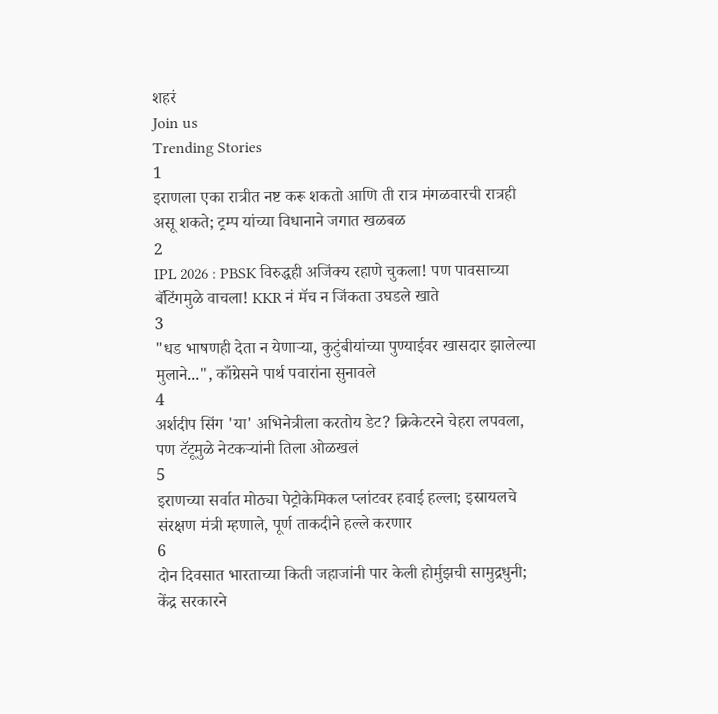शहरं
Join us
Trending Stories
1
इराणला एका रात्रीत नष्ट करू शकतो आणि ती रात्र मंगळवारची रात्रही असू शकते; ट्रम्प यांच्या विधानाने जगात खळबळ
2
IPL 2026 : PBSK विरुद्धही अजिंक्य रहाणे चुकला! पण पावसाच्या बॅटिंगमुळे वाचला! KKR नं मॅच न जिंकता उघडले खाते
3
"धड भाषणही देता न येणाऱ्या, कुटुंबीयांच्या पुण्याईवर खासदार झालेल्या मुलाने...", काँग्रेसने पार्थ पवारांना सुनावले
4
अर्शदीप सिंग 'या' अभिनेत्रीला करतोय डेट? क्रिकेटरने चेहरा लपवला, पण टॅटूमुळे नेटकऱ्यांनी तिला ओळखलं
5
इराणच्या सर्वात मोठ्या पेट्रोकेमिकल प्लांटवर हवाई हल्ला; इस्रायलचे संरक्षण मंत्री म्हणाले, पूर्ण ताकदीने हल्ले करणार
6
दोन दिवसात भारताच्या किती जहाजांनी पार केली होर्मुझची सामुद्रधुनी; केंद्र सरकारने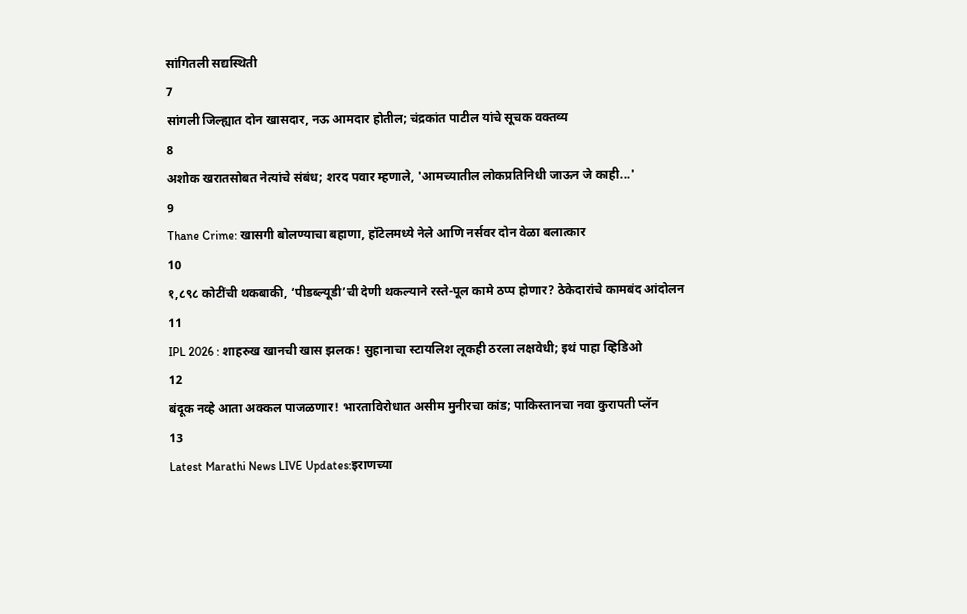सांगितली सद्यस्थिती
7
सांगली जिल्ह्यात दोन खासदार, नऊ आमदार होतील; चंद्रकांत पाटील यांचे सूचक वक्तव्य
8
अशोक खरातसोबत नेत्यांचे संबंध; शरद पवार म्हणाले, 'आमच्यातील लोकप्रतिनिधी जाऊन जे काही...'
9
Thane Crime: खासगी बोलण्याचा बहाणा, हॉटेलमध्ये नेले आणि नर्सवर दोन वेळा बलात्कार
10
१,८९८ कोटींची थकबाकी, ‘पीडब्ल्यूडी’ची देणी थकल्याने रस्ते-पूल कामे ठप्प होणार? ठेकेदारांचे कामबंद आंदोलन
11
IPL 2026 : शाहरुख खानची खास झलक! सुहानाचा स्टायलिश लूकही ठरला लक्षवेधी; इथं पाहा व्हिडिओ
12
बंदूक नव्हे आता अक्कल पाजळणार! भारताविरोधात असीम मुनीरचा कांड; पाकिस्तानचा नवा कुरापती प्लॅन
13
Latest Marathi News LIVE Updates:इराणच्या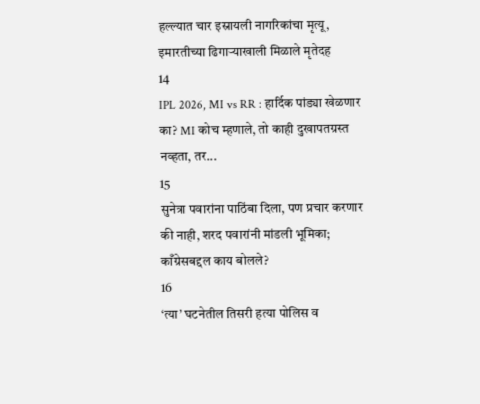हल्ल्यात चार इस्रायली नागरिकांचा मृत्यू, इमारतीच्या ढिगाऱ्याखाली मिळाले मृतेदह
14
IPL 2026, MI vs RR : हार्दिक पांड्या खेळणार का? MI कोच म्हणाले, तो काही दुखापतग्रस्त नव्हता, तर...
15
सुनेत्रा पवारांना पाठिंबा दिला, पण प्रचार करणार की नाही, शरद पवारांनी मांडली भूमिका; काँग्रेसबद्दल काय बोलले?
16
‘त्या’ घटनेतील तिसरी हत्या पोलिस व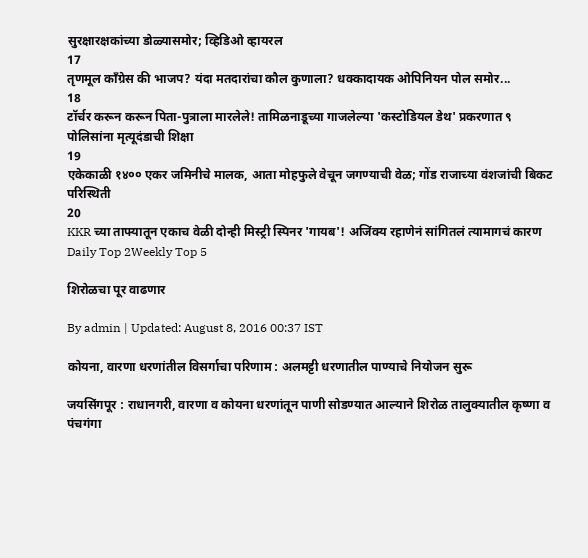सुरक्षारक्षकांच्या डोळ्यासमोर; व्हिडिओ व्हायरल
17
तृणमूल काँग्रेस की भाजप? यंदा मतदारांचा कौल कुणाला? धक्कादायक ओपिनियन पोल समोर...
18
टॉर्चर करून करून पिता-पुत्राला मारलेले! तामिळनाडूच्या गाजलेल्या 'कस्टोडियल डेथ' प्रकरणात ९ पोलिसांना मृत्यूदंडाची शिक्षा
19
एकेकाळी १४०० एकर जमिनीचे मालक, आता मोहफुले वेचून जगण्याची वेळ; गोंड राजाच्या वंशजांची बिकट परिस्थिती
20
KKR च्या ताफ्यातून एकाच वेळी दोन्ही मिस्ट्री स्पिनर 'गायब'! अजिंक्य रहाणेनं सांगितलं त्यामागचं कारण
Daily Top 2Weekly Top 5

शिरोळचा पूर वाढणार

By admin | Updated: August 8, 2016 00:37 IST

कोयना, वारणा धरणांतील विसर्गाचा परिणाम : अलमट्टी धरणातील पाण्याचे नियोजन सुरू

जयसिंगपूर : राधानगरी, वारणा व कोयना धरणांतून पाणी सोडण्यात आल्याने शिरोळ तालुक्यातील कृष्णा व पंचगंगा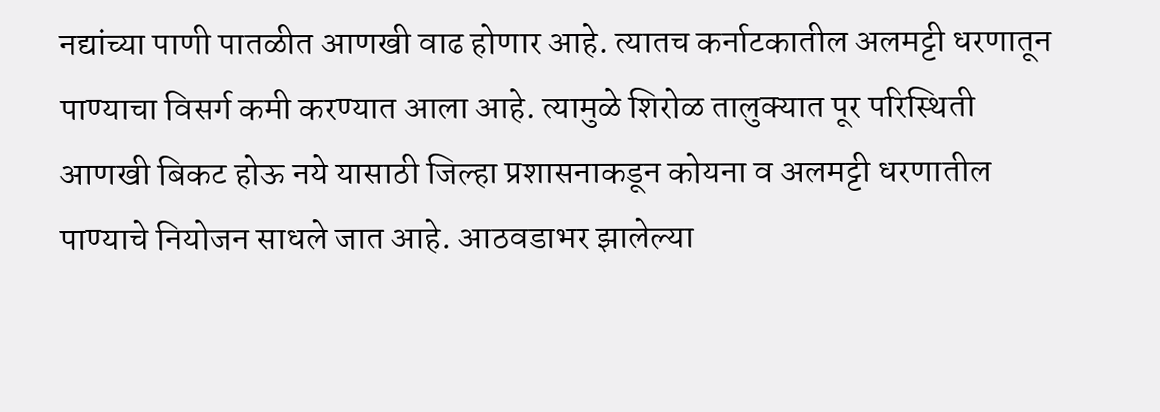नद्यांच्या पाणी पातळीत आणखी वाढ होणार आहे. त्यातच कर्नाटकातील अलमट्टी धरणातून पाण्याचा विसर्ग कमी करण्यात आला आहे. त्यामुळे शिरोळ तालुक्यात पूर परिस्थिती आणखी बिकट होऊ नये यासाठी जिल्हा प्रशासनाकडून कोयना व अलमट्टी धरणातील पाण्याचे नियोजन साधले जात आहे. आठवडाभर झालेल्या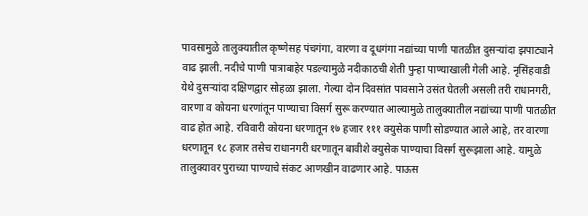पावसामुळे तालुक्यातील कृष्णेसह पंचगंगा, वारणा व दूधगंगा नद्यांच्या पाणी पातळीत दुसऱ्यांदा झपाट्याने वाढ झाली. नदीचे पाणी पात्राबाहेर पडल्यामुळे नदीकाठची शेती पुन्हा पाण्याखाली गेली आहे. नृसिंहवाडी येथे दुसऱ्यांदा दक्षिणद्वार सोहळा झाला. गेल्या दोन दिवसांत पावसाने उसंत घेतली असली तरी राधानगरी, वारणा व कोयना धरणांतून पाण्याचा विसर्ग सुरू करण्यात आल्यामुळे तालुक्यातील नद्यांच्या पाणी पातळीत वाढ होत आहे. रविवारी कोयना धरणातून १७ हजार १११ क्युसेक पाणी सोडण्यात आले आहे, तर वारणा धरणातून १८ हजार तसेच राधानगरी धरणातून बावीशे क्युसेक पाण्याचा विसर्ग सुरूझाला आहे. यामुळे तालुक्यावर पुराच्या पाण्याचे संकट आणखीन वाढणार आहे. पाऊस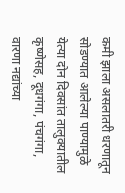कमी झाला असलातरी धरणातून सोडण्यात आलेल्या पाण्यामुळे येत्या दोन दिवसांत तालुक्यातील कृष्णेसह, दूधगंगा, पंचगंगा, वारणा नद्यांच्या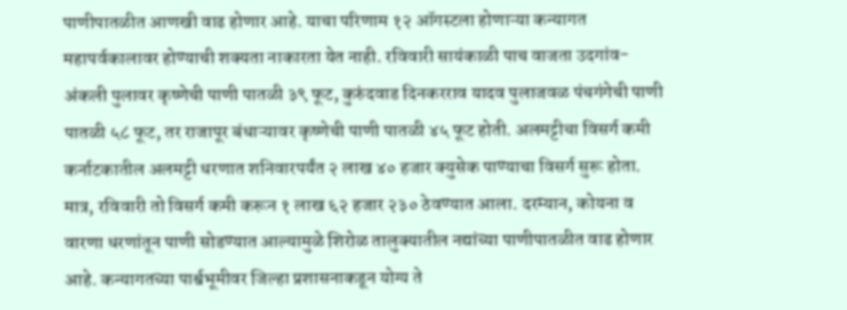पाणीपातळीत आणखी वाढ होणार आहे. याचा परिणाम १२ ऑगस्टला होणाऱ्या कन्यागत महापर्वकालावर होण्याची शक्यता नाकारता येत नाही. रविवारी सायंकाळी पाच वाजता उदगांव-अंकली पुलावर कृष्णेची पाणी पातळी ३९ फूट, कुरुंदवाड दिनकरराव यादव पुलाजवळ पंचगंगेची पाणी पातळी ५८ फूट, तर राजापूर बंधाऱ्यावर कृष्णेची पाणी पातळी ४५ फूट होती. अलमट्टीचा विसर्ग कमी कर्नाटकातील अलमट्टी धरणात शनिवारपर्यंत २ लाख ४० हजार क्युसेक पाण्याचा विसर्ग सुरू होता. मात्र, रविवारी तो विसर्ग कमी करून १ लाख ६२ हजार २३० ठेवण्यात आला. दरम्यान, कोयना व वारणा धरणांतून पाणी सोडण्यात आल्यामुळे शिरोळ तालुक्यातील नद्यांच्या पाणीपातळीत वाढ होणार आहे. कन्यागतच्या पार्श्वभूमीवर जिल्हा प्रशासनाकडून योग्य ते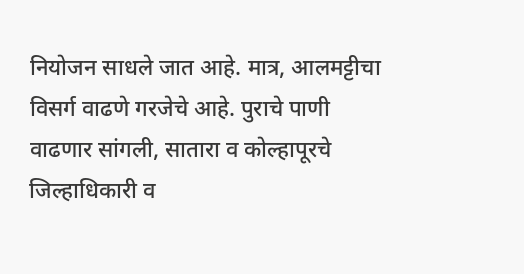नियोजन साधले जात आहे. मात्र, आलमट्टीचा विसर्ग वाढणे गरजेचे आहे. पुराचे पाणी वाढणार सांगली, सातारा व कोल्हापूरचे जिल्हाधिकारी व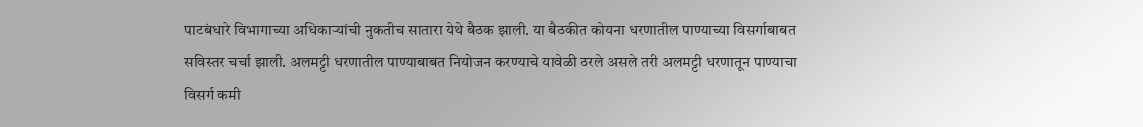पाटबंधारे विभागाच्या अधिकाऱ्यांची नुकतीच सातारा येथे बैठक झाली. या बैठकीत कोयना धरणातील पाण्याच्या विसर्गाबाबत सविस्तर चर्चा झाली. अलमट्टी धरणातील पाण्याबाबत नियोजन करण्याचे यावेळी ठरले असले तरी अलमट्टी धरणातून पाण्याचा विसर्ग कमी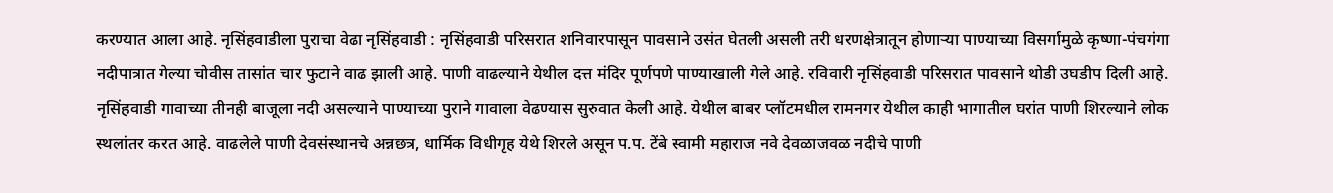करण्यात आला आहे. नृसिंहवाडीला पुराचा वेढा नृसिंहवाडी : नृसिंहवाडी परिसरात शनिवारपासून पावसाने उसंत घेतली असली तरी धरणक्षेत्रातून होणाऱ्या पाण्याच्या विसर्गामुळे कृष्णा-पंचगंगा नदीपात्रात गेल्या चोवीस तासांत चार फुटाने वाढ झाली आहे. पाणी वाढल्याने येथील दत्त मंदिर पूर्णपणे पाण्याखाली गेले आहे. रविवारी नृसिंहवाडी परिसरात पावसाने थोडी उघडीप दिली आहे. नृसिंहवाडी गावाच्या तीनही बाजूला नदी असल्याने पाण्याच्या पुराने गावाला वेढण्यास सुरुवात केली आहे. येथील बाबर प्लॉटमधील रामनगर येथील काही भागातील घरांत पाणी शिरल्याने लोक स्थलांतर करत आहे. वाढलेले पाणी देवसंस्थानचे अन्नछत्र, धार्मिक विधीगृह येथे शिरले असून प.प. टेंबे स्वामी महाराज नवे देवळाजवळ नदीचे पाणी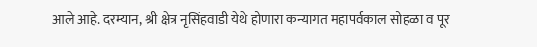आले आहे. दरम्यान, श्री क्षेत्र नृसिंहवाडी येथे होणारा कन्यागत महापर्वकाल सोहळा व पूर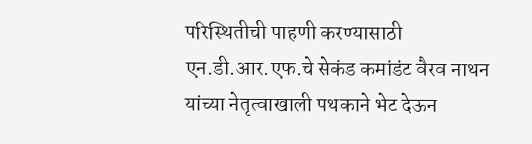परिस्थितीची पाहणी करण्यासाठी एन.डी.आर.एफ.चे सेकंड कमांडंट वैरव नाथन यांच्या नेतृत्वाखाली पथकाने भेट देऊन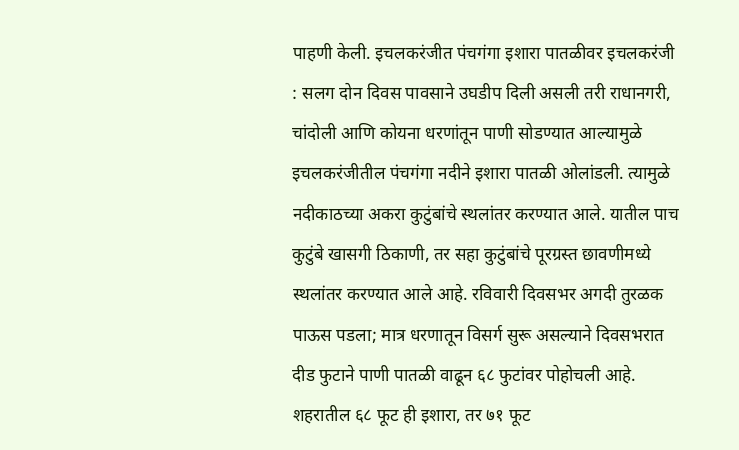पाहणी केली. इचलकरंजीत पंचगंगा इशारा पातळीवर इचलकरंजी : सलग दोन दिवस पावसाने उघडीप दिली असली तरी राधानगरी, चांदोली आणि कोयना धरणांतून पाणी सोडण्यात आल्यामुळे इचलकरंजीतील पंचगंगा नदीने इशारा पातळी ओलांडली. त्यामुळे नदीकाठच्या अकरा कुटुंबांचे स्थलांतर करण्यात आले. यातील पाच कुटुंबे खासगी ठिकाणी, तर सहा कुटुंबांचे पूरग्रस्त छावणीमध्ये स्थलांतर करण्यात आले आहे. रविवारी दिवसभर अगदी तुरळक पाऊस पडला; मात्र धरणातून विसर्ग सुरू असल्याने दिवसभरात दीड फुटाने पाणी पातळी वाढून ६८ फुटांवर पोहोचली आहे. शहरातील ६८ फूट ही इशारा, तर ७१ फूट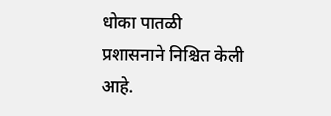धोका पातळी प्रशासनाने निश्चित केली आहे.